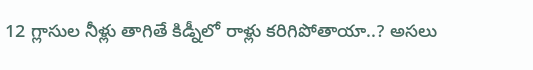12 గ్లాసుల నీళ్లు తాగితే కిడ్నీలో రాళ్లు కరిగిపోతాయా..? అసలు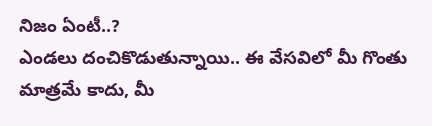నిజం ఏంటీ..?
ఎండలు దంచికొడుతున్నాయి.. ఈ వేసవిలో మీ గొంతు మాత్రమే కాదు, మీ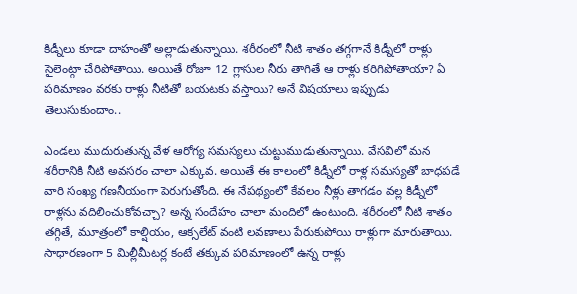కిడ్నీలు కూడా దాహంతో అల్లాడుతున్నాయి. శరీరంలో నీటి శాతం తగ్గగానే కిడ్నీలో రాళ్లు సైలెంట్గా చేరిపోతాయి. అయితే రోజూ 12 గ్లాసుల నీరు తాగితే ఆ రాళ్లు కరిగిపోతాయా? ఏ పరిమాణం వరకు రాళ్లు నీటితో బయటకు వస్తాయి? అనే విషయాలు ఇప్పుడు తెలుసుకుందాం..

ఎండలు ముదురుతున్న వేళ ఆరోగ్య సమస్యలు చుట్టుముడుతున్నాయి. వేసవిలో మన శరీరానికి నీటి అవసరం చాలా ఎక్కువ. అయితే ఈ కాలంలో కిడ్నీలో రాళ్ల సమస్యతో బాధపడే వారి సంఖ్య గణనీయంగా పెరుగుతోంది. ఈ నేపథ్యంలో కేవలం నీళ్లు తాగడం వల్ల కిడ్నీలో రాళ్లను వదిలించుకోవచ్చా? అన్న సందేహం చాలా మందిలో ఉంటుంది. శరీరంలో నీటి శాతం తగ్గితే, మూత్రంలో కాల్షియం, ఆక్సలేట్ వంటి లవణాలు పేరుకుపోయి రాళ్లుగా మారుతాయి. సాధారణంగా 5 మిల్లీమీటర్ల కంటే తక్కువ పరిమాణంలో ఉన్న రాళ్లు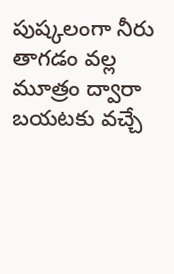పుష్కలంగా నీరు తాగడం వల్ల మూత్రం ద్వారా బయటకు వచ్చే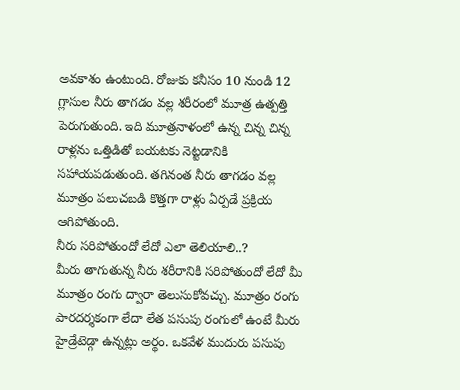అవకాశం ఉంటుంది. రోజుకు కనీసం 10 నుండి 12 గ్లాసుల నీరు తాగడం వల్ల శరీరంలో మూత్ర ఉత్పత్తి పెరుగుతుంది. ఇది మూత్రనాళంలో ఉన్న చిన్న చిన్న రాళ్లను ఒత్తిడితో బయటకు నెట్టడానికి సహాయపడుతుంది. తగినంత నీరు తాగడం వల్ల మూత్రం పలుచబడి కొత్తగా రాళ్లు ఏర్పడే ప్రక్రియ ఆగిపోతుంది.
నీరు సరిపోతుందో లేదో ఎలా తెలియాలి..?
మీరు తాగుతున్న నీరు శరీరానికి సరిపోతుందో లేదో మీ మూత్రం రంగు ద్వారా తెలుసుకోవచ్చు. మూత్రం రంగు పారదర్శకంగా లేదా లేత పసుపు రంగులో ఉంటే మీరు హైడ్రేటెడ్గా ఉన్నట్లు అర్థం. ఒకవేళ ముదురు పసుపు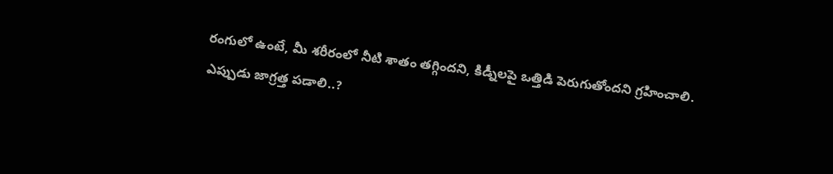రంగులో ఉంటే, మీ శరీరంలో నీటి శాతం తగ్గిందని, కిడ్నీలపై ఒత్తిడి పెరుగుతోందని గ్రహించాలి.
ఎప్పుడు జాగ్రత్త పడాలి..?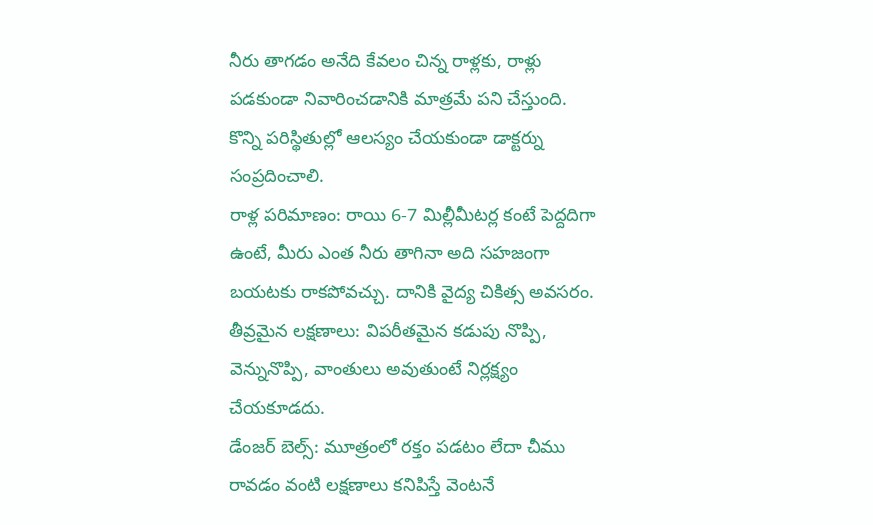నీరు తాగడం అనేది కేవలం చిన్న రాళ్లకు, రాళ్లు పడకుండా నివారించడానికి మాత్రమే పని చేస్తుంది. కొన్ని పరిస్థితుల్లో ఆలస్యం చేయకుండా డాక్టర్ను సంప్రదించాలి.
రాళ్ల పరిమాణం: రాయి 6-7 మిల్లీమీటర్ల కంటే పెద్దదిగా ఉంటే, మీరు ఎంత నీరు తాగినా అది సహజంగా బయటకు రాకపోవచ్చు. దానికి వైద్య చికిత్స అవసరం.
తీవ్రమైన లక్షణాలు: విపరీతమైన కడుపు నొప్పి, వెన్నునొప్పి, వాంతులు అవుతుంటే నిర్లక్ష్యం చేయకూడదు.
డేంజర్ బెల్స్: మూత్రంలో రక్తం పడటం లేదా చీము రావడం వంటి లక్షణాలు కనిపిస్తే వెంటనే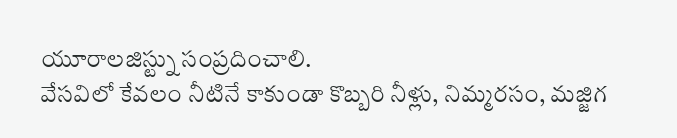యూరాలజిస్ట్ను సంప్రదించాలి.
వేసవిలో కేవలం నీటినే కాకుండా కొబ్బరి నీళ్లు, నిమ్మరసం, మజ్జిగ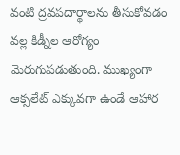వంటి ద్రవపదార్థాలను తీసుకోవడం వల్ల కిడ్నీల ఆరోగ్యం మెరుగుపడుతుంది. ముఖ్యంగా ఆక్సలేట్ ఎక్కువగా ఉండే ఆహార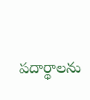పదార్థాలను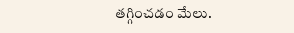తగ్గించడం మేలు.